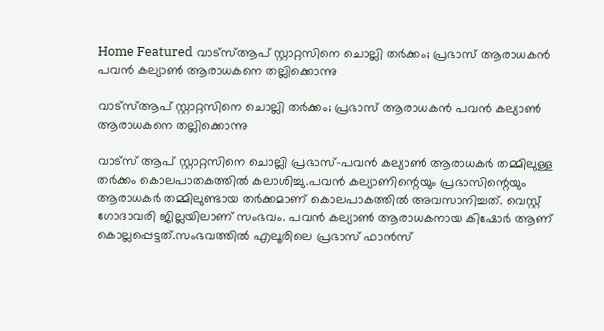Home Featured വാട്‌സ്‌ആപ് സ്റ്റാറ്റസിനെ ചൊല്ലി തര്‍ക്കം; പ്രഭാസ് ആരാധകന്‍ പവന്‍ കല്യാണ്‍ ആരാധകനെ തല്ലിക്കൊന്നു

വാട്‌സ്‌ആപ് സ്റ്റാറ്റസിനെ ചൊല്ലി തര്‍ക്കം; പ്രഭാസ് ആരാധകന്‍ പവന്‍ കല്യാണ്‍ ആരാധകനെ തല്ലിക്കൊന്നു

വാട്‌സ് ആപ് സ്റ്റാറ്റസിനെ ചൊല്ലി പ്രഭാസ്-പവന്‍ കല്യാണ്‍ ആരാധകര്‍ തമ്മിലുള്ള തര്‍ക്കം കൊലപാതകത്തില്‍ കലാശിച്ചു.പവന്‍ കല്യാണിന്റെയും പ്രഭാസിന്റെയും ആരാധകര്‍ തമ്മിലുണ്ടായ തര്‍ക്കമാണ് കൊലപാകത്തില്‍ അവസാനിച്ചത്. വെസ്റ്റ് ഗോദാവരി ജില്ലയിലാണ് സംഭവം. പവന്‍ കല്യാണ്‍ ആരാധകനായ കിഷോര്‍ ആണ് കൊല്ലപ്പെട്ടത്.സംഭവത്തില്‍ എലൂരിലെ പ്രഭാസ് ഫാന്‍സ്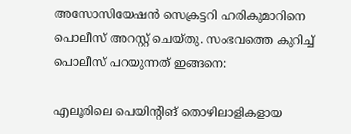അസോസിയേഷന്‍ സെക്രട്ടറി ഹരികുമാറിനെ പൊലീസ് അറസ്റ്റ് ചെയ്തു. സംഭവത്തെ കുറിച്ച്‌ പൊലീസ് പറയുന്നത് ഇങ്ങനെ:

എലൂരിലെ പെയിന്റിങ് തൊഴിലാളികളായ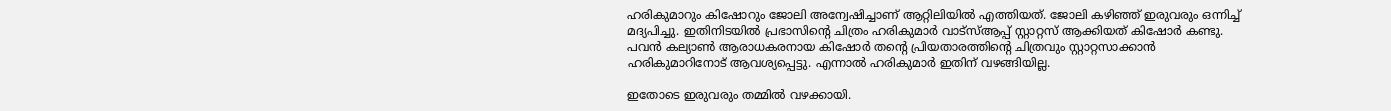ഹരികുമാറും കിഷോറും ജോലി അന്വേഷിച്ചാണ് ആറ്റിലിയില്‍ എത്തിയത്. ജോലി കഴിഞ്ഞ് ഇരുവരും ഒന്നിച്ച്‌ മദ്യപിച്ചു. ഇതിനിടയില്‍ പ്രഭാസിന്റെ ചിത്രം ഹരികുമാര്‍ വാട്സ്‌ആപ്പ് സ്റ്റാറ്റസ് ആക്കിയത് കിഷോര്‍ കണ്ടു. പവന്‍ കല്യാണ്‍ ആരാധകരനായ കിഷോര്‍ തന്റെ പ്രിയതാരത്തിന്റെ ചിത്രവും സ്റ്റാറ്റസാക്കാന്‍ ഹരികുമാറിനോട് ആവശ്യപ്പെട്ടു. എന്നാല്‍ ഹരികുമാര്‍ ഇതിന് വഴങ്ങിയില്ല.

ഇതോടെ ഇരുവരും തമ്മില്‍ വഴക്കായി.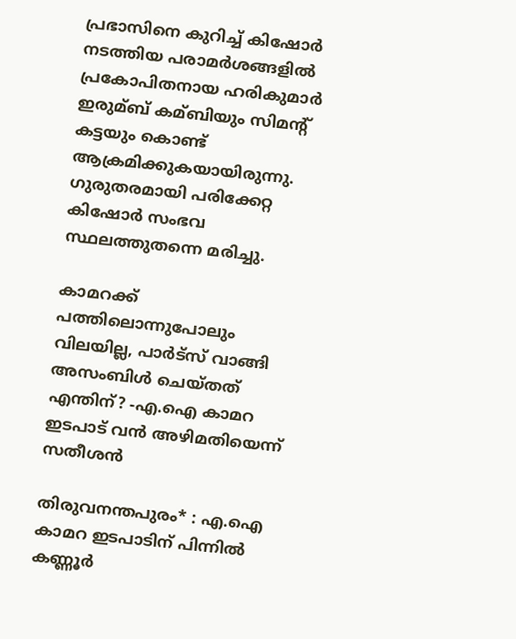പ്രഭാസിനെ കുറിച്ച്‌ കിഷോര്‍ നടത്തിയ പരാമര്‍ശങ്ങളില്‍ പ്രകോപിതനായ ഹരികുമാര്‍ ഇരുമ്ബ് കമ്ബിയും സിമന്റ് കട്ടയും കൊണ്ട് ആക്രമിക്കുകയായിരുന്നു. ഗുരുതരമായി പരിക്കേറ്റ കിഷോര്‍ സംഭവ സ്ഥലത്തുതന്നെ മരിച്ചു.

കാമറക്ക് പത്തിലൊന്നുപോലും വിലയില്ല, പാര്‍ട്സ് വാങ്ങി അസംബിള്‍ ചെയ്തത് എന്തിന്? -എ.ഐ കാമറ ഇടപാട് വന്‍ അഴിമതിയെന്ന് സതീശന്‍

തിരുവനന്തപുരം* : എ.ഐ കാമറ ഇടപാടിന് പിന്നില്‍ കണ്ണൂര്‍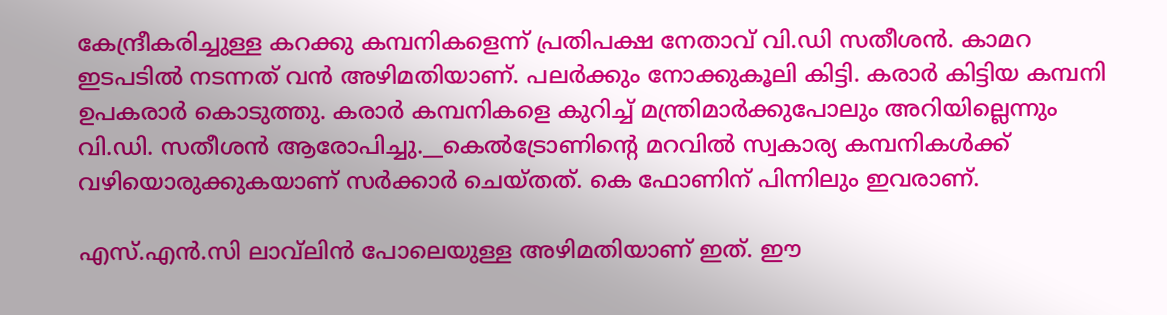കേന്ദ്രീകരിച്ചുള്ള കറക്കു കമ്പനികളെന്ന് പ്രതിപക്ഷ നേതാവ് വി.ഡി സതീശന്‍. കാമറ ഇടപടില്‍ നടന്നത് വന്‍ അഴിമതിയാണ്. പലര്‍ക്കും നോക്കുകൂലി കിട്ടി. കരാര്‍ കിട്ടിയ കമ്പനി ഉപകരാര്‍ കൊടുത്തു. കരാര്‍ കമ്പനികളെ കുറിച്ച്‌ മന്ത്രിമാര്‍ക്കുപോലും അറിയില്ലെന്നും വി.ഡി. സതീശന്‍ ആരോപിച്ചു.__കെല്‍ട്രോണിന്റെ മറവില്‍ സ്വകാര്യ കമ്പനികള്‍ക്ക് വഴിയൊരുക്കുകയാണ് സര്‍ക്കാര്‍ ചെയ്തത്. കെ ഫോണിന് പിന്നിലും ഇവരാണ്.

എസ്.എന്‍.സി ലാവ്‌ലിന്‍ പോലെയുള്ള അഴിമതിയാണ് ഇത്. ഈ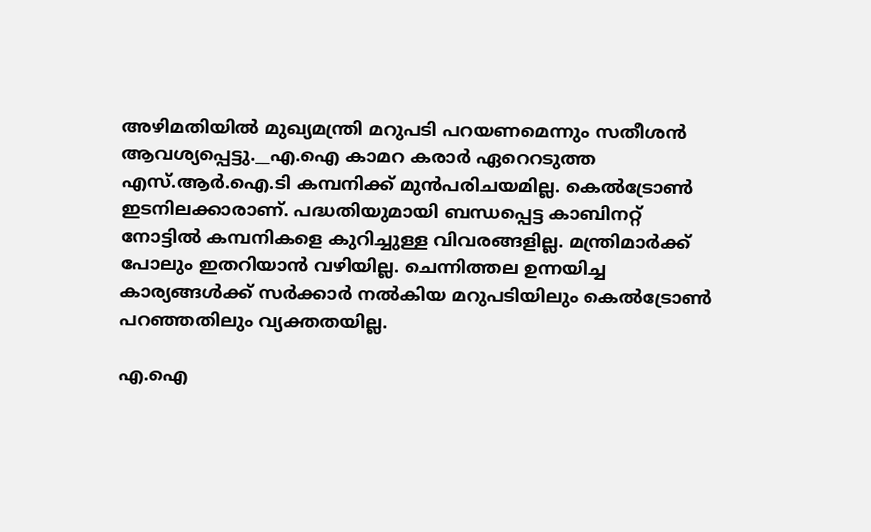അഴിമതിയില്‍ മുഖ്യമന്ത്രി മറുപടി പറയണമെന്നും സതീശന്‍ ആവശ്യപ്പെട്ടു.__എ.ഐ കാമറ കരാര്‍ ഏറെറടുത്ത എസ്.ആര്‍.ഐ.ടി കമ്പനിക്ക് മുന്‍പരിചയമില്ല. കെല്‍ട്രോണ്‍ ഇടനിലക്കാരാണ്. പദ്ധതിയുമായി ബന്ധപ്പെട്ട കാബിനറ്റ് നോട്ടില്‍ കമ്പനികളെ കുറിച്ചുള്ള വിവരങ്ങളില്ല. മന്ത്രിമാര്‍ക്ക് പോലും ഇതറിയാന്‍ വഴിയില്ല. ചെന്നിത്തല ഉന്നയിച്ച കാര്യങ്ങള്‍ക്ക് സര്‍ക്കാര്‍ നല്‍കിയ മറുപടിയിലും കെല്‍ട്രോണ്‍ പറഞ്ഞതിലും വ്യക്തതയില്ല.

എ.ഐ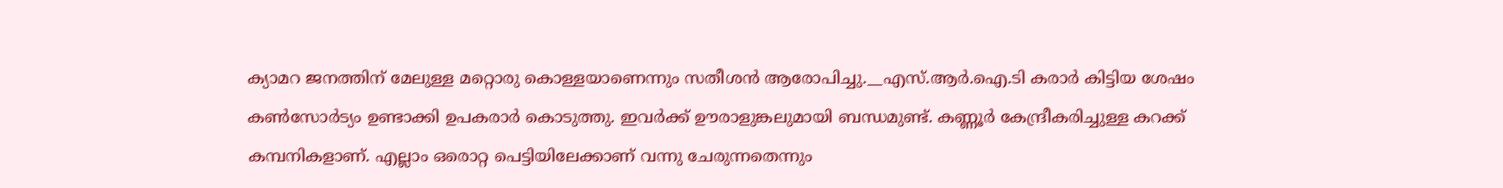ക്യാമറ ജനത്തിന് മേലുള്ള മറ്റൊരു കൊള്ളയാണെന്നും സതീശന്‍ ആരോപിച്ചു.__എസ്.ആര്‍.ഐ.ടി കരാര്‍ കിട്ടിയ ശേഷം കണ്‍സോര്‍ട്യം ഉണ്ടാക്കി ഉപകരാര്‍ കൊടുത്തു. ഇവര്‍ക്ക് ഊരാളുങ്കലുമായി ബന്ധമുണ്ട്. കണ്ണൂര്‍ കേന്ദ്രീകരിച്ചുള്ള കറക്ക് കമ്പനികളാണ്. എല്ലാം ഒരൊറ്റ പെട്ടിയിലേക്കാണ് വന്നു ചേരുന്നതെന്നും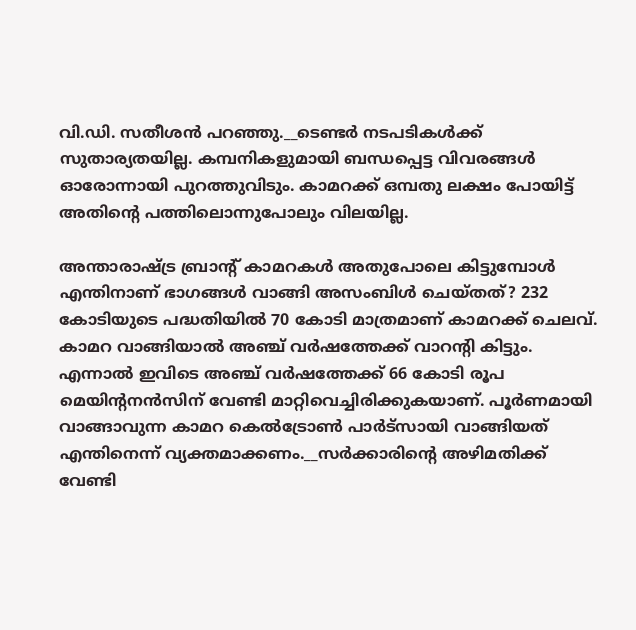വി.ഡി. സതീശന്‍ പറഞ്ഞു.__ടെണ്ടര്‍ നടപടികള്‍ക്ക് സുതാര്യതയില്ല. കമ്പനികളുമായി ബന്ധപ്പെട്ട വിവരങ്ങള്‍ ഓരോന്നായി പുറത്തുവിടും. കാമറക്ക് ഒമ്പതു ലക്ഷം പോയിട്ട് അതിന്റെ പത്തിലൊന്നുപോലും വിലയില്ല.

അന്താരാഷ്ട്ര ബ്രാന്റ് കാമറകള്‍ അതുപോലെ കിട്ടുമ്പോള്‍ എന്തിനാണ് ഭാഗങ്ങള്‍ വാങ്ങി അസംബിള്‍ ചെയ്തത്? 232 കോടിയുടെ പദ്ധതിയില്‍ 70 കോടി മാത്രമാണ് കാമറക്ക് ചെലവ്. കാമറ വാങ്ങിയാല്‍ അഞ്ച് വര്‍ഷത്തേക്ക് വാറന്റി കിട്ടും. എന്നാല്‍ ഇവിടെ അഞ്ച് വര്‍ഷത്തേക്ക് 66 കോടി രൂപ മെയിന്റനന്‍സിന് വേണ്ടി മാറ്റിവെച്ചിരിക്കുകയാണ്. പൂര്‍ണമായി വാങ്ങാവുന്ന കാമറ കെല്‍ട്രോണ്‍ പാര്‍ട്സായി വാങ്ങിയത് എന്തിനെന്ന് വ്യക്തമാക്കണം.__സര്‍ക്കാരിന്റെ അഴിമതിക്ക് വേണ്ടി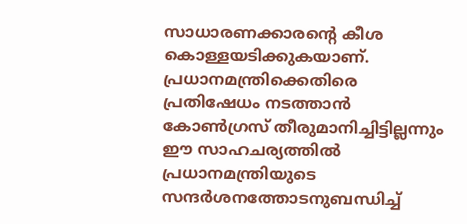സാധാരണക്കാരന്റെ കീശ കൊള്ളയടിക്കുകയാണ്. പ്രധാനമന്ത്രിക്കെതിരെ പ്രതിഷേധം നടത്താന്‍ കോണ്‍ഗ്രസ് തീരുമാനിച്ചിട്ടില്ലന്നും ഈ സാഹചര്യത്തില്‍ പ്രധാനമന്ത്രിയുടെ സന്ദര്‍ശനത്തോടനുബന്ധിച്ച്‌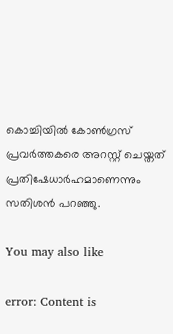കൊച്ചിയില്‍ കോണ്‍ഗ്രസ് പ്രവര്‍ത്തകരെ അറസ്റ്റ് ചെയ്തത് പ്രതിഷേധാര്‍ഹമാണെന്നും സതിശന്‍ പറഞ്ഞു.

You may also like

error: Content is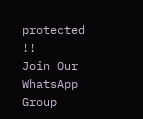protected !!
Join Our WhatsApp Group